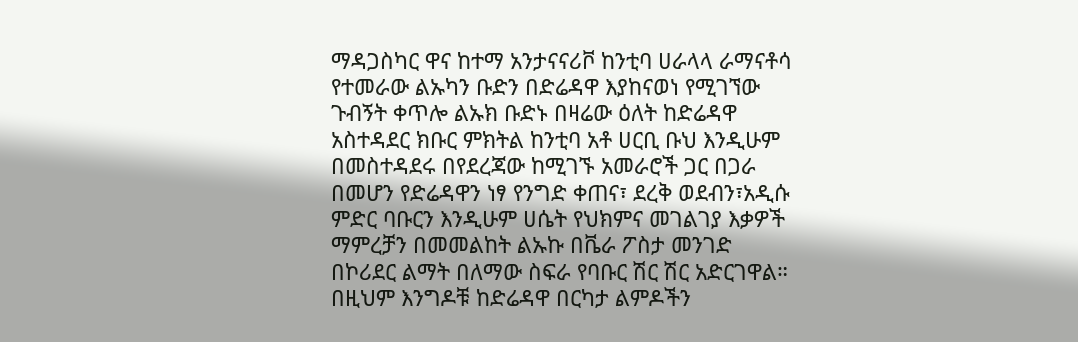ማዳጋስካር ዋና ከተማ አንታናናሪቮ ከንቲባ ሀራላላ ራማናቶሳ የተመራው ልኡካን ቡድን በድሬዳዋ እያከናወነ የሚገኘው ጉብኝት ቀጥሎ ልኡክ ቡድኑ በዛሬው ዕለት ከድሬዳዋ አስተዳደር ክቡር ምክትል ከንቲባ አቶ ሀርቢ ቡህ እንዲሁም በመስተዳደሩ በየደረጃው ከሚገኙ አመራሮች ጋር በጋራ በመሆን የድሬዳዋን ነፃ የንግድ ቀጠና፣ ደረቅ ወደብን፣አዲሱ ምድር ባቡርን እንዲሁም ሀሴት የህክምና መገልገያ እቃዎች ማምረቻን በመመልከት ልኡኩ በቬራ ፖስታ መንገድ በኮሪደር ልማት በለማው ስፍራ የባቡር ሽር ሽር አድርገዋል።
በዚህም እንግዶቹ ከድሬዳዋ በርካታ ልምዶችን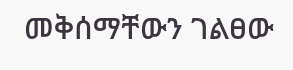መቅሰማቸውን ገልፀው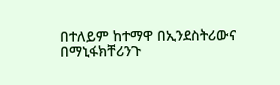በተለይም ከተማዋ በኢንደስትሪውና በማኒፋክቸሪንጉ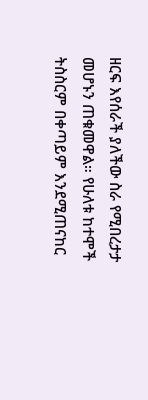ዘርፍ እየሰራች ያለችው ስራ የሚበረታታ መሆኑን ጠቁመዋል። የሁለቱ ከተሞች ትስስርም በቀጣይም እንደሚጠናከር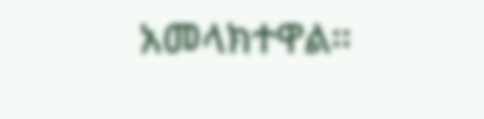አመላክተዋል።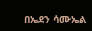በኤደን ሳሙኤል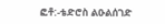ፎቶ:-ቴድሮስ ልዑልሰገድ